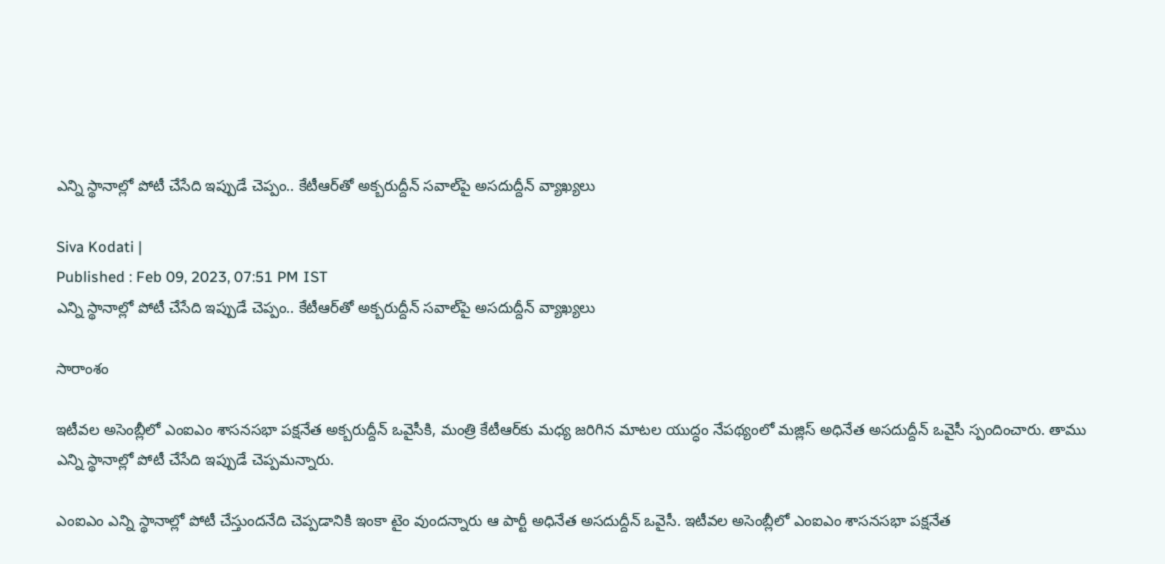ఎన్ని స్థానాల్లో పోటీ చేసేది ఇప్పుడే చెప్పం.. కేటీఆర్‌తో అక్బరుద్దీన్ సవాల్‌పై అసదుద్దీన్ వ్యాఖ్యలు

Siva Kodati |
Published : Feb 09, 2023, 07:51 PM IST
ఎన్ని స్థానాల్లో పోటీ చేసేది ఇప్పుడే చెప్పం.. కేటీఆర్‌తో అక్బరుద్దీన్ సవాల్‌పై అసదుద్దీన్ వ్యాఖ్యలు

సారాంశం

ఇటీవల అసెంబ్లీలో ఎంఐఎం శాసనసభా పక్షనేత అక్బరుద్దీన్ ఒవైసీకి, మంత్రి కేటీఆర్‌కు మధ్య జరిగిన మాటల యుద్ధం నేపథ్యంలో మజ్లిస్ అధినేత అసదుద్దీన్ ఒవైసీ స్పందించారు. తాము ఎన్ని స్థానాల్లో పోటీ చేసేది ఇప్పుడే చెప్పమన్నారు.

ఎంఐఎం ఎన్ని స్థానాల్లో పోటీ చేస్తుందనేది చెప్పడానికి ఇంకా టైం వుందన్నారు ఆ పార్టీ అధినేత అసదుద్దీన్ ఒవైసీ. ఇటీవల అసెంబ్లీలో ఎంఐఎం శాసనసభా పక్షనేత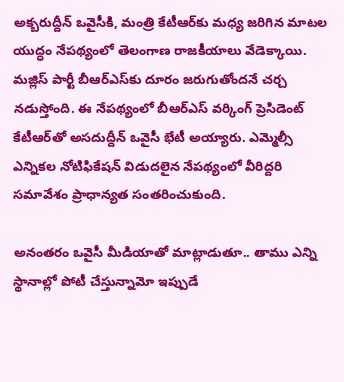అక్బరుద్దీన్ ఒవైసీకి, మంత్రి కేటీఆర్‌కు మధ్య జరిగిన మాటల యుద్ధం నేపథ్యంలో తెలంగాణ రాజకీయాలు వేడెక్కాయి. మజ్లిస్ పార్టీ బీఆర్ఎస్‌కు దూరం జరుగుతోందనే చర్చ నడుస్తోంది. ఈ నేపథ్యంలో బీఆర్ఎస్ వర్కింగ్ ప్రెసిడెంట్ కేటీఆర్‌తో అసదుద్దీన్ ఒవైసీ భేటీ అయ్యారు. ఎమ్మెల్సీ ఎన్నికల నోటిఫికేషన్ విడుదలైన నేపథ్యంలో వీరిద్దరి సమావేశం ప్రాధాన్యత సంతరించుకుంది.

అనంతరం ఒవైసీ మీడియాతో మాట్లాడుతూ.. తాము ఎన్ని స్థానాల్లో పోటీ చేస్తున్నామో ఇప్పుడే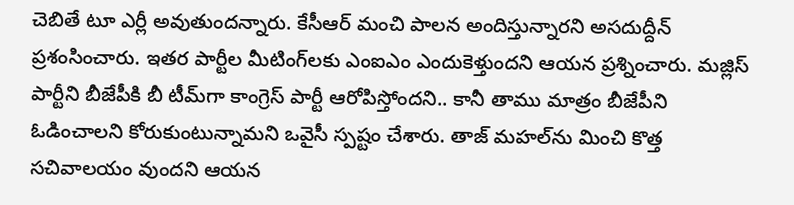చెబితే టూ ఎర్లీ అవుతుందన్నారు. కేసీఆర్ మంచి పాలన అందిస్తున్నారని అసదుద్దీన్ ప్రశంసించారు. ఇతర పార్టీల మీటింగ్‌లకు ఎంఐఎం ఎందుకెళ్తుందని ఆయన ప్రశ్నించారు. మజ్లిస్ పార్టీని బీజేపీకి బీ టీమ్‌గా కాంగ్రెస్ పార్టీ ఆరోపిస్తోందని.. కానీ తాము మాత్రం బీజేపీని ఓడించాలని కోరుకుంటున్నామని ఒవైసీ స్పష్టం చేశారు. తాజ్ మహల్‌ను మించి కొత్త సచివాలయం వుందని ఆయన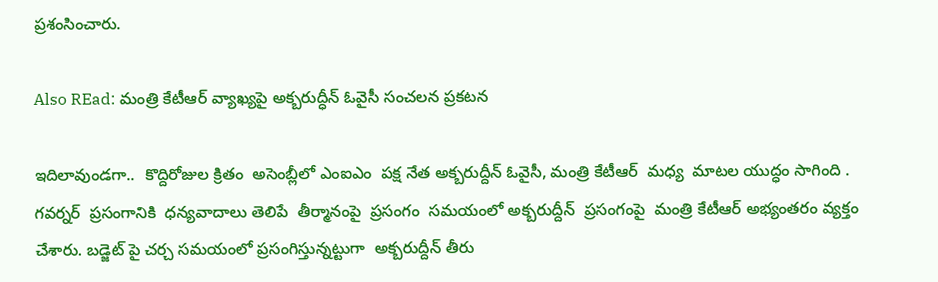ప్రశంసించారు.

Also REad: మంత్రి కేటీఆర్ వ్యాఖ్యపై అక్బరుద్ధీన్ ఓవైసీ సంచలన ప్రకటన

ఇదిలావుండగా..  కొద్దిరోజుల క్రితం  అసెంబ్లీలో ఎంఐఎం  పక్ష నేత అక్బరుద్దీన్ ఓవైసీ, మంత్రి కేటీఆర్  మధ్య  మాటల యుద్ధం సాగింది . గవర్నర్  ప్రసంగానికి  ధన్యవాదాలు తెలిపే  తీర్మానంపై  ప్రసంగం  సమయంలో అక్బరుద్దీన్  ప్రసంగంపై  మంత్రి కేటీఆర్ అభ్యంతరం వ్యక్తం  చేశారు. బడ్జెట్ పై చర్చ సమయంలో ప్రసంగిస్తున్నట్టుగా  అక్బరుద్దీన్ తీరు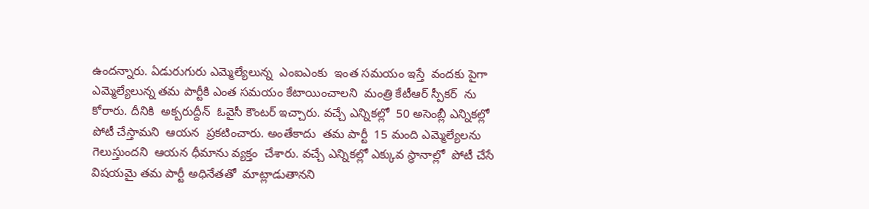ఉందన్నారు. ఏడురుగురు ఎమ్మెల్యేలున్న  ఎంఐఎంకు  ఇంత సమయం ఇస్తే  వందకు పైగా  ఎమ్మెల్యేలున్న తమ పార్టీకి ఎంత సమయం కేటాయించాలని  మంత్రి కేటీఆర్ స్పీకర్  ను కోరారు. దీనికి  అక్బరుద్దీన్  ఓవైసీ కౌంటర్ ఇచ్చారు. వచ్చే ఎన్నికల్లో  50 అసెంబ్లీ ఎన్నికల్లో  పోటీ చేస్తామని  ఆయన  ప్రకటించారు. అంతేకాదు  తమ పార్టీ  15 మంది ఎమ్మెల్యేలను గెలుస్తుందని  ఆయన ధీమాను వ్యక్తం  చేశారు. వచ్చే ఎన్నికల్లో ఎక్కువ స్థానాల్లో  పోటీ చేసే విషయమై తమ పార్టీ అధినేతతో  మాట్లాడుతానని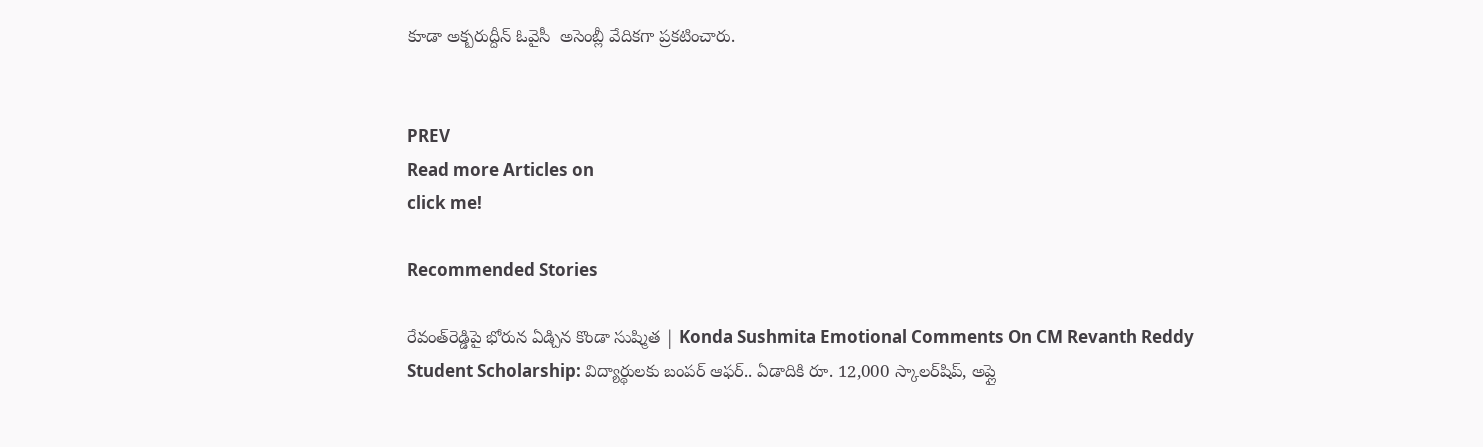కూడా అక్బరుద్దీన్ ఓవైసీ  అసెంబ్లీ వేదికగా ప్రకటించారు.


PREV
Read more Articles on
click me!

Recommended Stories

రేవంత్‌రెడ్డిపై భోరున ఏడ్చిన కొండా సుష్మిత | Konda Sushmita Emotional Comments On CM Revanth Reddy
Student Scholarship: విద్యార్థులకు బంపర్ ఆఫర్.. ఏడాదికి రూ. 12,000 స్కాలర్‌షిప్, అప్లై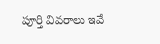పూర్తి వివరాలు ఇవే